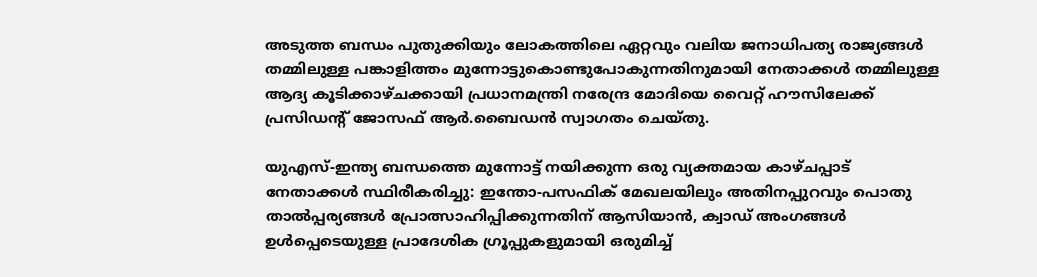അടുത്ത ബന്ധം പുതുക്കിയും ലോകത്തിലെ ഏറ്റവും വലിയ ജനാധിപത്യ രാജ്യങ്ങള്‍ തമ്മിലുള്ള പങ്കാളിത്തം മുന്നോട്ടുകൊണ്ടുപോകുന്നതിനുമായി നേതാക്കള്‍ തമ്മിലുള്ള ആദ്യ കൂടിക്കാഴ്ചക്കായി പ്രധാനമന്ത്രി നരേന്ദ്ര മോദിയെ വൈറ്റ് ഹൗസിലേക്ക് പ്രസിഡന്റ് ജോസഫ് ആര്‍.ബൈഡന്‍ സ്വാഗതം ചെയ്തു.

യുഎസ്-ഇന്ത്യ ബന്ധത്തെ മുന്നോട്ട് നയിക്കുന്ന ഒരു വ്യക്തമായ കാഴ്ചപ്പാട് നേതാക്കള്‍ സ്ഥിരീകരിച്ചു: ഇന്തോ-പസഫിക് മേഖലയിലും അതിനപ്പുറവും പൊതു താല്‍പ്പര്യങ്ങള്‍ പ്രോത്സാഹിപ്പിക്കുന്നതിന് ആസിയാന്‍, ക്വാഡ് അംഗങ്ങള്‍ ഉള്‍പ്പെടെയുള്ള പ്രാദേശിക ഗ്രൂപ്പുകളുമായി ഒരുമിച്ച്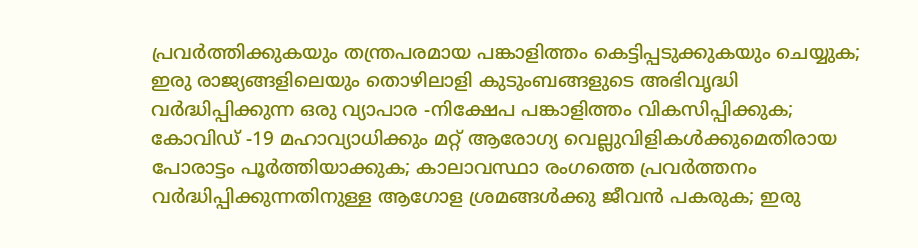പ്രവര്‍ത്തിക്കുകയും തന്ത്രപരമായ പങ്കാളിത്തം കെട്ടിപ്പടുക്കുകയും ചെയ്യുക; ഇരു രാജ്യങ്ങളിലെയും തൊഴിലാളി കുടുംബങ്ങളുടെ അഭിവൃദ്ധി വര്‍ദ്ധിപ്പിക്കുന്ന ഒരു വ്യാപാര -നിക്ഷേപ പങ്കാളിത്തം വികസിപ്പിക്കുക; കോവിഡ് -19 മഹാവ്യാധിക്കും മറ്റ് ആരോഗ്യ വെല്ലുവിളികള്‍ക്കുമെതിരായ പോരാട്ടം പൂര്‍ത്തിയാക്കുക; കാലാവസ്ഥാ രംഗത്തെ പ്രവര്‍ത്തനം വര്‍ദ്ധിപ്പിക്കുന്നതിനുള്ള ആഗോള ശ്രമങ്ങള്‍ക്കു ജീവന്‍ പകരുക; ഇരു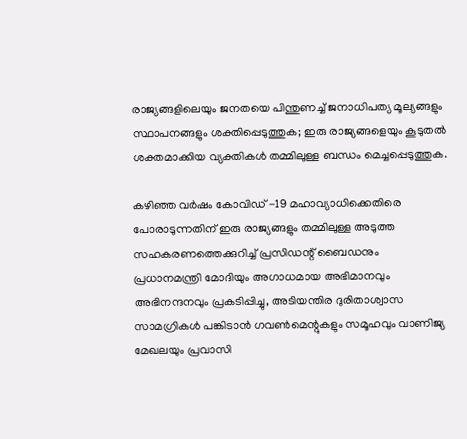രാജ്യങ്ങളിലെയും ജനതയെ പിന്തുണച്ച് ജനാധിപത്യ മൂല്യങ്ങളും സ്ഥാപനങ്ങളും ശക്തിപ്പെടുത്തുക; ഇരു രാജ്യങ്ങളെയും കൂടുതല്‍ ശക്തമാക്കിയ വ്യക്തികള്‍ തമ്മിലുള്ള ബന്ധം മെച്ചപ്പെടുത്തുക.

കഴിഞ്ഞ വര്‍ഷം കോവിഡ് -19 മഹാവ്യാധിക്കെതിരെ പോരാടുന്നതിന് ഇരു രാജ്യങ്ങളും തമ്മിലുള്ള അടുത്ത സഹകരണത്തെക്കുറിച്ച് പ്രസിഡന്റ് ബൈഡനും പ്രധാനമന്ത്രി മോദിയും അഗാധമായ അഭിമാനവും അഭിനന്ദനവും പ്രകടിപ്പിച്ചു, അടിയന്തിര ദുരിതാശ്വാസ സാമഗ്രികള്‍ പങ്കിടാന്‍ ഗവണ്‍മെന്റുകളും സമൂഹവും വാണിജ്യ മേഖലയും പ്രവാസി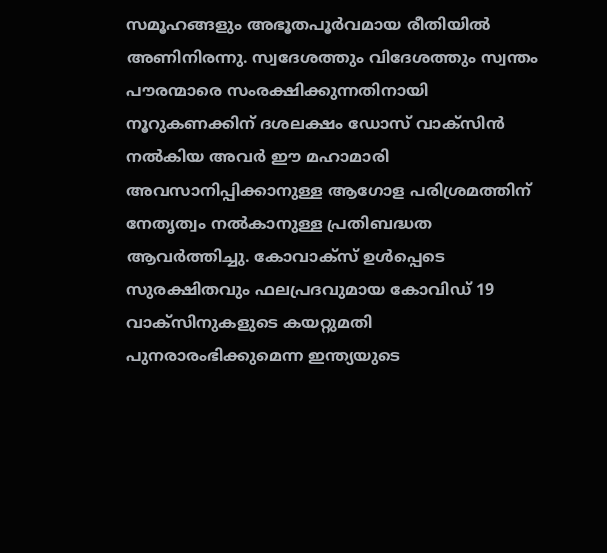സമൂഹങ്ങളും അഭൂതപൂര്‍വമായ രീതിയില്‍ അണിനിരന്നു. സ്വദേശത്തും വിദേശത്തും സ്വന്തം പൗരന്മാരെ സംരക്ഷിക്കുന്നതിനായി നൂറുകണക്കിന് ദശലക്ഷം ഡോസ് വാക്‌സിന്‍ നല്‍കിയ അവര്‍ ഈ മഹാമാരി അവസാനിപ്പിക്കാനുള്ള ആഗോള പരിശ്രമത്തിന് നേതൃത്വം നല്‍കാനുള്ള പ്രതിബദ്ധത ആവര്‍ത്തിച്ചു. കോവാക്‌സ് ഉള്‍പ്പെടെ സുരക്ഷിതവും ഫലപ്രദവുമായ കോവിഡ് 19 വാക്‌സിനുകളുടെ കയറ്റുമതി പുനരാരംഭിക്കുമെന്ന ഇന്ത്യയുടെ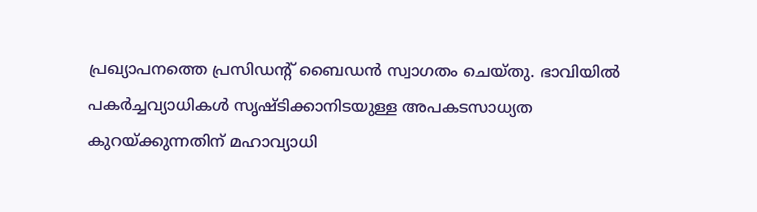പ്രഖ്യാപനത്തെ പ്രസിഡന്റ് ബൈഡന്‍ സ്വാഗതം ചെയ്തു. ഭാവിയില്‍ പകര്‍ച്ചവ്യാധികള്‍ സൃഷ്ടിക്കാനിടയുള്ള അപകടസാധ്യത കുറയ്ക്കുന്നതിന് മഹാവ്യാധി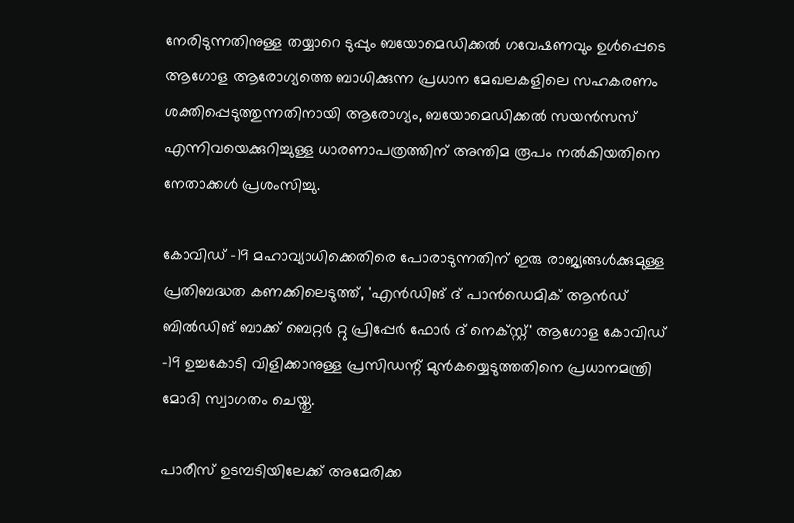നേരിടുന്നതിനുള്ള തയ്യാറെ ടുപ്പും ബയോമെഡിക്കല്‍ ഗവേഷണവും ഉള്‍പ്പെടെ ആഗോള ആരോഗ്യത്തെ ബാധിക്കുന്ന പ്രധാന മേഖലകളിലെ സഹകരണം ശക്തിപ്പെടുത്തുന്നതിനായി ആരോഗ്യം, ബയോമെഡിക്കല്‍ സയന്‍സസ് എന്നിവയെക്കുറിച്ചുള്ള ധാരണാപത്രത്തിന് അന്തിമ രൂപം നല്‍കിയതിനെ നേതാക്കള്‍ പ്രശംസിച്ചു.

കോവിഡ് -19 മഹാവ്യാധിക്കെതിരെ പോരാടുന്നതിന് ഇരു രാജ്യങ്ങള്‍ക്കുമുള്ള പ്രതിബദ്ധത കണക്കിലെടുത്ത്, 'എന്‍ഡിങ് ദ് പാന്‍ഡെമിക് ആന്‍ഡ് ബില്‍ഡിങ് ബാക്ക് ബെറ്റര്‍ റ്റു പ്രിപ്പേര്‍ ഫോര്‍ ദ് നെക്‌സ്റ്റ്' ആഗോള കോവിഡ് -19 ഉച്ചകോടി വിളിക്കാനുള്ള പ്രസിഡന്റ് മുന്‍കയ്യെടുത്തതിനെ പ്രധാനമന്ത്രി മോദി സ്വാഗതം ചെയ്തു.

പാരീസ് ഉടമ്പടിയിലേക്ക് അമേരിക്ക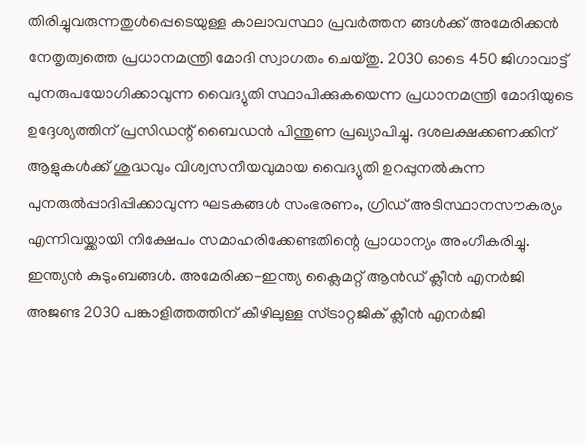തിരിച്ചുവരുന്നതുള്‍പ്പെടെയുള്ള കാലാവസ്ഥാ പ്രവര്‍ത്തന ങ്ങള്‍ക്ക് അമേരിക്കന്‍ നേതൃത്വത്തെ പ്രധാനമന്ത്രി മോദി സ്വാഗതം ചെയ്തു. 2030 ഓടെ 450 ജിഗാവാട്ട് പുനരുപയോഗിക്കാവുന്ന വൈദ്യുതി സ്ഥാപിക്കുകയെന്ന പ്രധാനമന്ത്രി മോദിയുടെ ഉദ്ദേശ്യത്തിന് പ്രസിഡന്റ് ബൈഡന്‍ പിന്തുണ പ്രഖ്യാപിച്ചു. ദശലക്ഷക്കണക്കിന് ആളുകള്‍ക്ക് ശുദ്ധവും വിശ്വസനീയവുമായ വൈദ്യുതി ഉറപ്പുനല്‍കുന്ന പുനരുല്‍പ്പാദിപ്പിക്കാവുന്ന ഘടകങ്ങള്‍ സംഭരണം, ഗ്രിഡ് അടിസ്ഥാനസൗകര്യം എന്നിവയ്ക്കായി നിക്ഷേപം സമാഹരിക്കേണ്ടതിന്റെ പ്രാധാന്യം അംഗീകരിച്ചു. ഇന്ത്യന്‍ കുടുംബങ്ങള്‍. അമേരിക്ക-ഇന്ത്യ ക്ലൈമറ്റ് ആന്‍ഡ് ക്ലീന്‍ എനര്‍ജി അജണ്ട 2030 പങ്കാളിത്തത്തിന് കീഴിലുള്ള സ്ട്രാറ്റജിക് ക്ലീന്‍ എനര്‍ജി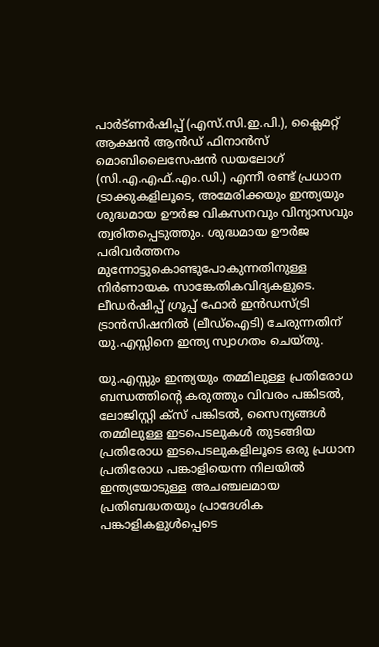പാര്‍ട്ണര്‍ഷിപ്പ് (എസ്.സി.ഇ.പി.), ക്ലൈമറ്റ് ആക്ഷന്‍ ആന്‍ഡ് ഫിനാന്‍സ് മൊബിലൈസേഷന്‍ ഡയലോഗ് (സി.എ.എഫ്.എം.ഡി.) എന്നീ രണ്ട് പ്രധാന ട്രാക്കുകളിലൂടെ, അമേരിക്കയും ഇന്ത്യയും ശുദ്ധമായ ഊര്‍ജ വികസനവും വിന്യാസവും ത്വരിതപ്പെടുത്തും. ശുദ്ധമായ ഊര്‍ജ പരിവര്‍ത്തനം മുന്നോട്ടുകൊണ്ടുപോകുന്നതിനുള്ള നിര്‍ണായക സാങ്കേതികവിദ്യകളുടെ. ലീഡര്‍ഷിപ്പ് ഗ്രൂപ്പ് ഫോര്‍ ഇന്‍ഡസ്ട്രി ട്രാന്‍സിഷനില്‍ (ലീഡ്‌ഐടി) ചേരുന്നതിന് യു.എസ്സിനെ ഇന്ത്യ സ്വാഗതം ചെയ്തു.

യു.എസ്സും ഇന്ത്യയും തമ്മിലുള്ള പ്രതിരോധ ബന്ധത്തിന്റെ കരുത്തും വിവരം പങ്കിടല്‍, ലോജിസ്റ്റി ക്‌സ് പങ്കിടല്‍, സൈന്യങ്ങള്‍ തമ്മിലുള്ള ഇടപെടലുകള്‍ തുടങ്ങിയ പ്രതിരോധ ഇടപെടലുകളിലൂടെ ഒരു പ്രധാന പ്രതിരോധ പങ്കാളിയെന്ന നിലയില്‍ ഇന്ത്യയോടുള്ള അചഞ്ചലമായ പ്രതിബദ്ധതയും പ്രാദേശിക പങ്കാളികളുള്‍പ്പെടെ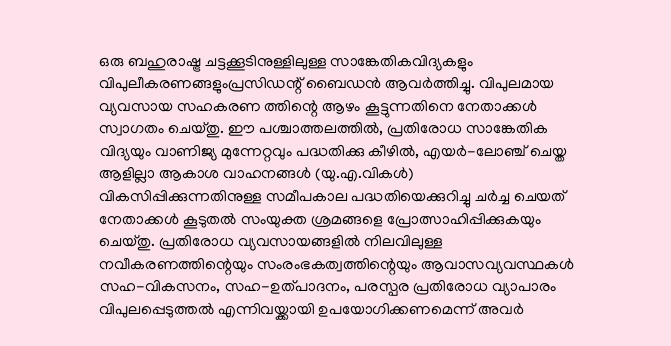ഒരു ബഹുരാഷ്ട്ര ചട്ടക്കൂടിനുള്ളിലുള്ള സാങ്കേതികവിദ്യകളും വിപുലീകരണങ്ങളുംപ്രസിഡന്റ് ബൈഡന്‍ ആവര്‍ത്തിച്ചു. വിപുലമായ വ്യവസായ സഹകരണ ത്തിന്റെ ആഴം കൂട്ടുന്നതിനെ നേതാക്കള്‍ സ്വാഗതം ചെയ്തു. ഈ പശ്ചാത്തലത്തില്‍, പ്രതിരോധ സാങ്കേതിക വിദ്യയും വാണിജ്യ മുന്നേറ്റവും പദ്ധതിക്കു കീഴില്‍, എയര്‍-ലോഞ്ച് ചെയ്ത ആളില്ലാ ആകാശ വാഹനങ്ങള്‍ (യു.എ.വികള്‍) വികസിപ്പിക്കുന്നതിനുള്ള സമീപകാല പദ്ധതിയെക്കുറിച്ചു ചര്‍ച്ച ചെയത് നേതാക്കള്‍ കൂടുതല്‍ സംയുക്ത ശ്രമങ്ങളെ പ്രോത്സാഹിപ്പിക്കുകയും ചെയ്തു. പ്രതിരോധ വ്യവസായങ്ങളില്‍ നിലവിലുള്ള നവീകരണത്തിന്റെയും സംരംഭകത്വത്തിന്റെയും ആവാസവ്യവസ്ഥകള്‍ സഹ-വികസനം, സഹ-ഉത്പാദനം, പരസ്പര പ്രതിരോധ വ്യാപാരം വിപുലപ്പെടുത്തല്‍ എന്നിവയ്ക്കായി ഉപയോഗിക്കണമെന്ന് അവര്‍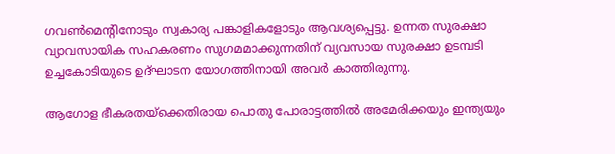ഗവണ്‍മെന്റിനോടും സ്വകാര്യ പങ്കാളികളോടും ആവശ്യപ്പെട്ടു. ഉന്നത സുരക്ഷാ വ്യാവസായിക സഹകരണം സുഗമമാക്കുന്നതിന് വ്യവസായ സുരക്ഷാ ഉടമ്പടി ഉച്ചകോടിയുടെ ഉദ്ഘാടന യോഗത്തിനായി അവര്‍ കാത്തിരുന്നു.

ആഗോള ഭീകരതയ്ക്കെതിരായ പൊതു പോരാട്ടത്തില്‍ അമേരിക്കയും ഇന്ത്യയും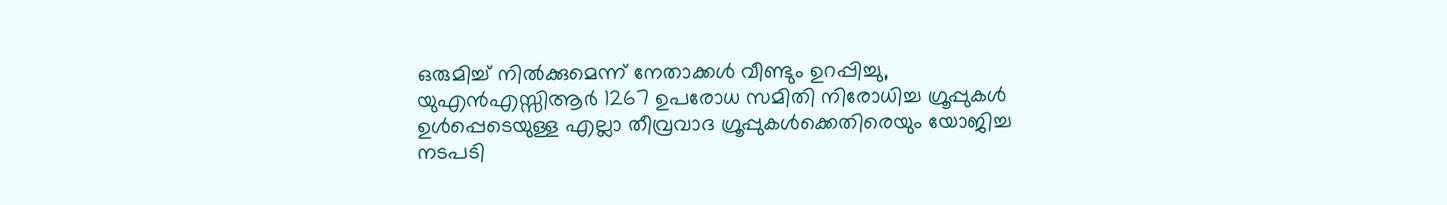ഒരുമിച്ച് നില്‍ക്കുമെന്ന് നേതാക്കള്‍ വീണ്ടും ഉറപ്പിച്ചു, യുഎന്‍എസ്സിആര്‍ 1267 ഉപരോധ സമിതി നിരോധിച്ച ഗ്രൂപ്പുകള്‍ ഉള്‍പ്പെടെയുള്ള എല്ലാ തീവ്രവാദ ഗ്രൂപ്പുകള്‍ക്കെതിരെയും യോജിച്ച നടപടി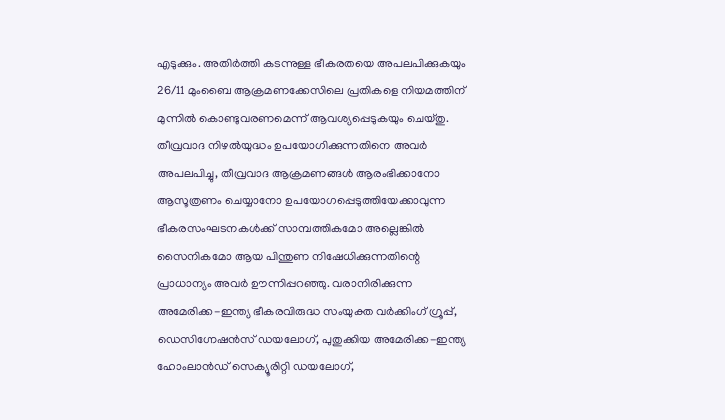എടുക്കും. അതിര്‍ത്തി കടന്നുള്ള ഭീകരതയെ അപലപിക്കുകയും 26/11 മുംബൈ ആക്രമണക്കേസിലെ പ്രതികളെ നിയമത്തിന് മുന്നില്‍ കൊണ്ടുവരണമെന്ന് ആവശ്യപ്പെടുകയും ചെയ്തു. തീവ്രവാദ നിഴല്‍യുദ്ധം ഉപയോഗിക്കുന്നതിനെ അവര്‍ അപലപിച്ചു, തീവ്രവാദ ആക്രമണങ്ങള്‍ ആരംഭിക്കാനോ ആസൂത്രണം ചെയ്യാനോ ഉപയോഗപ്പെടുത്തിയേക്കാവുന്ന ഭീകരസംഘടനകള്‍ക്ക് സാമ്പത്തികമോ അല്ലെങ്കില്‍ സൈനികമോ ആയ പിന്തുണ നിഷേധിക്കുന്നതിന്റെ പ്രാധാന്യം അവര്‍ ഊന്നിപ്പറഞ്ഞു. വരാനിരിക്കുന്ന അമേരിക്ക-ഇന്ത്യ ഭീകരവിരുദ്ധ സംയുക്ത വര്‍ക്കിംഗ് ഗ്രൂപ്പ്, ഡെസിഗ്നേഷന്‍സ് ഡയലോഗ്, പുതുക്കിയ അമേരിക്ക-ഇന്ത്യ ഹോംലാന്‍ഡ് സെക്യൂരിറ്റി ഡയലോഗ്,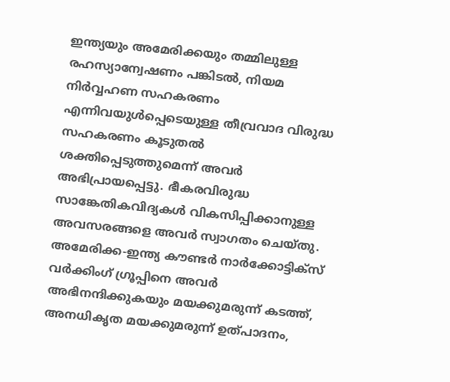ഇന്ത്യയും അമേരിക്കയും തമ്മിലുള്ള രഹസ്യാന്വേഷണം പങ്കിടല്‍, നിയമ നിര്‍വ്വഹണ സഹകരണം എന്നിവയുള്‍പ്പെടെയുള്ള തീവ്രവാദ വിരുദ്ധ സഹകരണം കൂടുതല്‍ ശക്തിപ്പെടുത്തുമെന്ന് അവര്‍ അഭിപ്രായപ്പെട്ടു. ഭീകരവിരുദ്ധ സാങ്കേതികവിദ്യകള്‍ വികസിപ്പിക്കാനുള്ള അവസരങ്ങളെ അവര്‍ സ്വാഗതം ചെയ്തു. അമേരിക്ക-ഇന്ത്യ കൗണ്ടര്‍ നാര്‍ക്കോട്ടിക്‌സ് വര്‍ക്കിംഗ് ഗ്രൂപ്പിനെ അവര്‍ അഭിനന്ദിക്കുകയും മയക്കുമരുന്ന് കടത്ത്, അനധികൃത മയക്കുമരുന്ന് ഉത്പാദനം,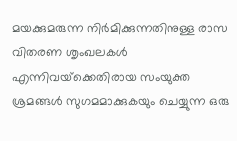മയക്കുമരുന്ന നിര്‍മിക്കുന്നതിനുള്ള രാസ വിതരണ ശൃംഖലകള്‍ എന്നിവയ്‌ക്കെതിരായ സംയുക്ത ശ്രമങ്ങള്‍ സുഗമമാക്കുകയും ചെയ്യുന്ന ഒരു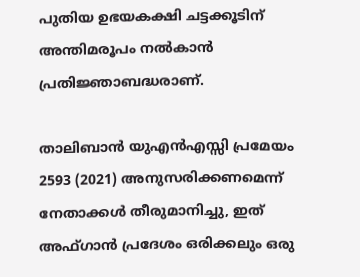പുതിയ ഉഭയകക്ഷി ചട്ടക്കൂടിന് അന്തിമരൂപം നല്‍കാന്‍ പ്രതിജ്ഞാബദ്ധരാണ്.

താലിബാന്‍ യുഎന്‍എസ്സി പ്രമേയം 2593 (2021) അനുസരിക്കണമെന്ന് നേതാക്കള്‍ തീരുമാനിച്ചു, ഇത് അഫ്ഗാന്‍ പ്രദേശം ഒരിക്കലും ഒരു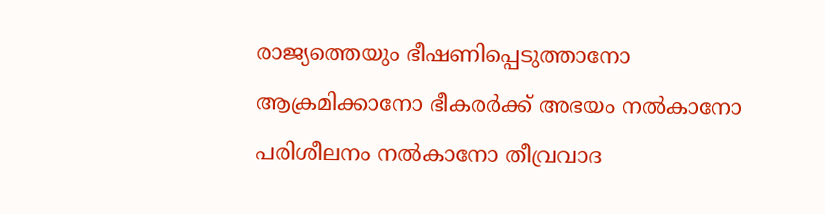രാജ്യത്തെയും ഭീഷണിപ്പെടുത്താനോ ആക്രമിക്കാനോ ഭീകരര്‍ക്ക് അഭയം നല്‍കാനോ പരിശീലനം നല്‍കാനോ തീവ്രവാദ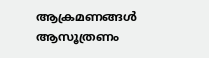ആക്രമണങ്ങള്‍ ആസൂത്രണം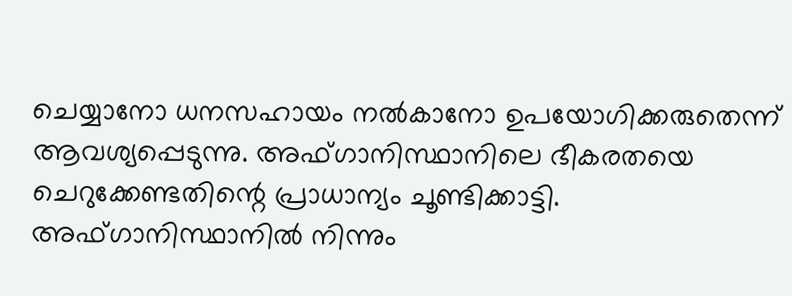ചെയ്യാനോ ധനസഹായം നല്‍കാനോ ഉപയോഗിക്കരുതെന്ന് ആവശ്യപ്പെടുന്നു. അഫ്ഗാനിസ്ഥാനിലെ ഭീകരതയെ ചെറുക്കേണ്ടതിന്റെ പ്രാധാന്യം ചൂണ്ടിക്കാട്ടി.  അഫ്ഗാനിസ്ഥാനില്‍ നിന്നും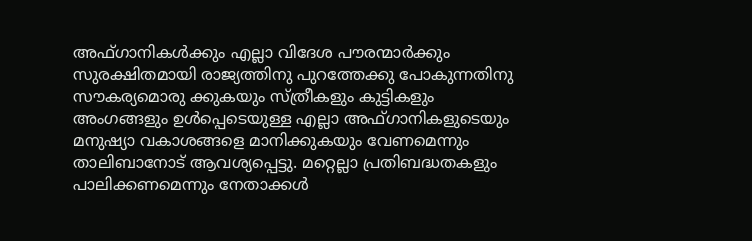അഫ്ഗാനികള്‍ക്കും എല്ലാ വിദേശ പൗരന്മാര്‍ക്കും സുരക്ഷിതമായി രാജ്യത്തിനു പുറത്തേക്കു പോകുന്നതിനു സൗകര്യമൊരു ക്കുകയും സ്ത്രീകളും കുട്ടികളും അംഗങ്ങളും ഉള്‍പ്പെടെയുള്ള എല്ലാ അഫ്ഗാനികളുടെയും മനുഷ്യാ വകാശങ്ങളെ മാനിക്കുകയും വേണമെന്നും താലിബാനോട് ആവശ്യപ്പെട്ടു. മറ്റെല്ലാ പ്രതിബദ്ധതകളും പാലിക്കണമെന്നും നേതാക്കള്‍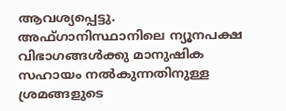ആവശ്യപ്പെട്ടു. അഫ്ഗാനിസ്ഥാനിലെ ന്യൂനപക്ഷ വിഭാഗങ്ങള്‍ക്കു മാനുഷിക സഹായം നല്‍കുന്നതിനുള്ള ശ്രമങ്ങളുടെ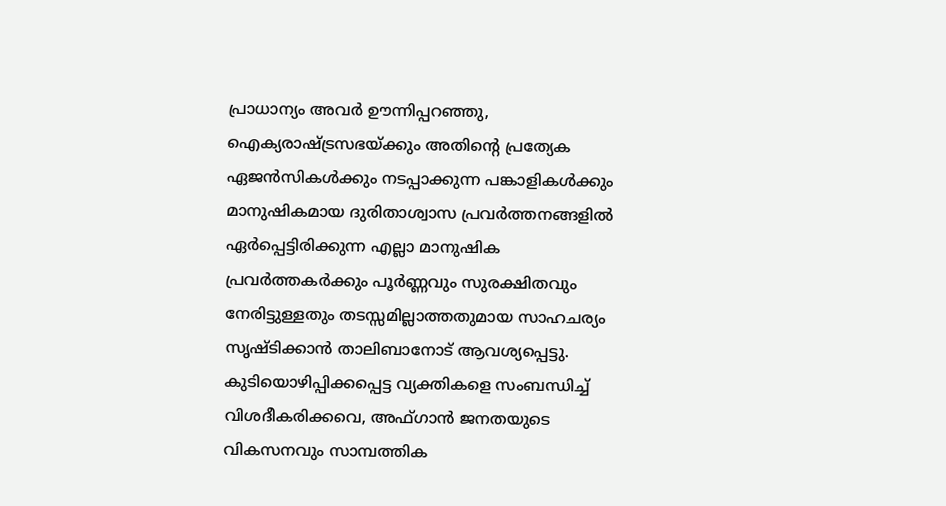പ്രാധാന്യം അവര്‍ ഊന്നിപ്പറഞ്ഞു, ഐക്യരാഷ്ട്രസഭയ്ക്കും അതിന്റെ പ്രത്യേക ഏജന്‍സികള്‍ക്കും നടപ്പാക്കുന്ന പങ്കാളികള്‍ക്കും മാനുഷികമായ ദുരിതാശ്വാസ പ്രവര്‍ത്തനങ്ങളില്‍ ഏര്‍പ്പെട്ടിരിക്കുന്ന എല്ലാ മാനുഷിക പ്രവര്‍ത്തകര്‍ക്കും പൂര്‍ണ്ണവും സുരക്ഷിതവും നേരിട്ടുള്ളതും തടസ്സമില്ലാത്തതുമായ സാഹചര്യം സൃഷ്ടിക്കാന്‍ താലിബാനോട് ആവശ്യപ്പെട്ടു. കുടിയൊഴിപ്പിക്കപ്പെട്ട വ്യക്തികളെ സംബന്ധിച്ച് വിശദീകരിക്കവെ, അഫ്ഗാന്‍ ജനതയുടെ വികസനവും സാമ്പത്തിക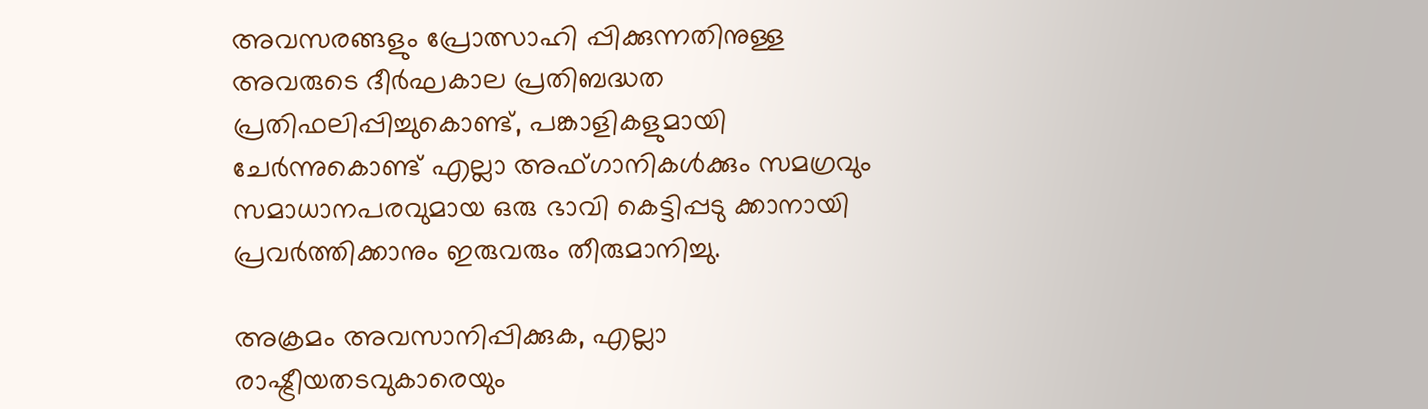അവസരങ്ങളും പ്രോത്സാഹി പ്പിക്കുന്നതിനുള്ള അവരുടെ ദീര്‍ഘകാല പ്രതിബദ്ധത പ്രതിഫലിപ്പിച്ചുകൊണ്ട്, പങ്കാളികളുമായി ചേര്‍ന്നുകൊണ്ട് എല്ലാ അഫ്ഗാനികള്‍ക്കും സമഗ്രവും സമാധാനപരവുമായ ഒരു ഭാവി കെട്ടിപ്പടു ക്കാനായി പ്രവര്‍ത്തിക്കാനും ഇരുവരും തീരുമാനിച്ചു.

അക്രമം അവസാനിപ്പിക്കുക, എല്ലാ രാഷ്ട്രീയതടവുകാരെയും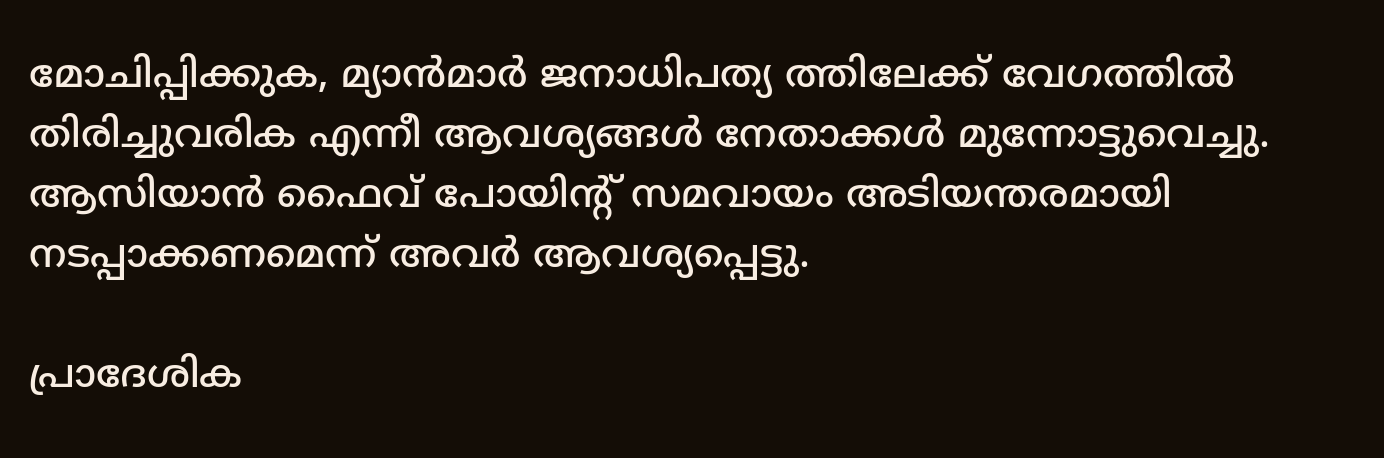മോചിപ്പിക്കുക, മ്യാന്‍മാര്‍ ജനാധിപത്യ ത്തിലേക്ക് വേഗത്തില്‍ തിരിച്ചുവരിക എന്നീ ആവശ്യങ്ങള്‍ നേതാക്കള്‍ മുന്നോട്ടുവെച്ചു. ആസിയാന്‍ ഫൈവ് പോയിന്റ് സമവായം അടിയന്തരമായി നടപ്പാക്കണമെന്ന് അവര്‍ ആവശ്യപ്പെട്ടു.

പ്രാദേശിക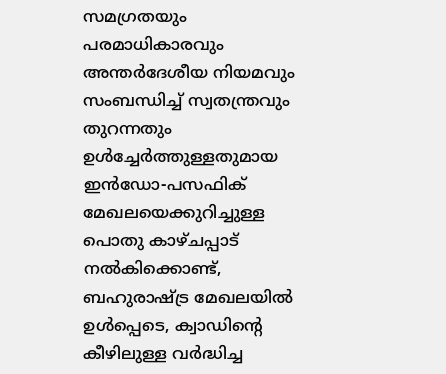സമഗ്രതയും പരമാധികാരവും അന്തര്‍ദേശീയ നിയമവും സംബന്ധിച്ച് സ്വതന്ത്രവും തുറന്നതും ഉള്‍ച്ചേര്‍ത്തുള്ളതുമായ ഇന്‍ഡോ-പസഫിക് മേഖലയെക്കുറിച്ചുള്ള പൊതു കാഴ്ചപ്പാട് നല്‍കിക്കൊണ്ട്, ബഹുരാഷ്ട്ര മേഖലയില്‍ ഉള്‍പ്പെടെ, ക്വാഡിന്റെ കീഴിലുള്ള വര്‍ദ്ധിച്ച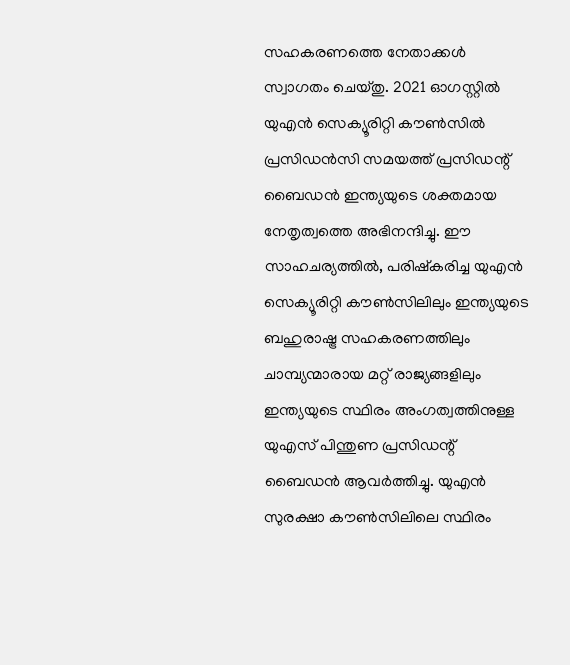സഹകരണത്തെ നേതാക്കള്‍ സ്വാഗതം ചെയ്തു. 2021 ഓഗസ്റ്റില്‍ യുഎന്‍ സെക്യൂരിറ്റി കൗണ്‍സില്‍ പ്രസിഡന്‍സി സമയത്ത് പ്രസിഡന്റ് ബൈഡന്‍ ഇന്ത്യയുടെ ശക്തമായ നേതൃത്വത്തെ അഭിനന്ദിച്ചു. ഈ സാഹചര്യത്തില്‍, പരിഷ്‌കരിച്ച യുഎന്‍ സെക്യൂരിറ്റി കൗണ്‍സിലിലും ഇന്ത്യയുടെ ബഹുരാഷ്ട്ര സഹകരണത്തിലും ചാമ്പ്യന്മാരായ മറ്റ് രാജ്യങ്ങളിലും ഇന്ത്യയുടെ സ്ഥിരം അംഗത്വത്തിനുള്ള യുഎസ് പിന്തുണ പ്രസിഡന്റ് ബൈഡന്‍ ആവര്‍ത്തിച്ചു. യുഎന്‍ സുരക്ഷാ കൗണ്‍സിലിലെ സ്ഥിരം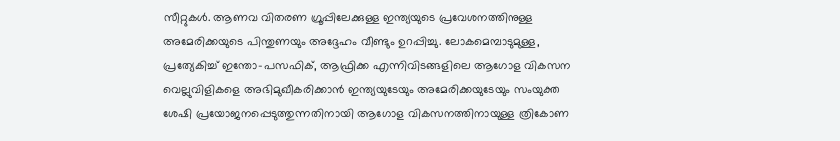സീറ്റുകള്‍. ആണവ വിതരണ ഗ്രൂപ്പിലേക്കുള്ള ഇന്ത്യയുടെ പ്രവേശനത്തിനുള്ള അമേരിക്കയുടെ പിന്തുണയും അദ്ദേഹം വീണ്ടും ഉറപ്പിച്ചു. ലോകമെമ്പാടുമുള്ള, പ്രത്യേകിച്ച് ഇന്തോ-പസഫിക്, ആഫ്രിക്ക എന്നിവിടങ്ങളിലെ ആഗോള വികസന വെല്ലുവിളികളെ അഭിമുഖീകരിക്കാന്‍ ഇന്ത്യയുടേയും അമേരിക്കയുടേയും സംയുക്ത ശേഷി പ്രയോജനപ്പെടുത്തുന്നതിനായി ആഗോള വികസനത്തിനായുള്ള ത്രികോണ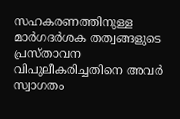സഹകരണത്തിനുള്ള മാര്‍ഗദര്‍ശക തത്വങ്ങളുടെ പ്രസ്താവന വിപുലീകരിച്ചതിനെ അവര്‍ സ്വാഗതം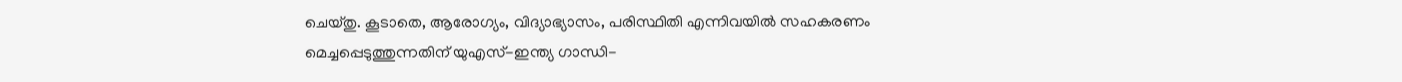ചെയ്തു. കൂടാതെ, ആരോഗ്യം, വിദ്യാഭ്യാസം, പരിസ്ഥിതി എന്നിവയില്‍ സഹകരണം മെച്ചപ്പെടുത്തുന്നതിന് യുഎസ്-ഇന്ത്യ ഗാന്ധി-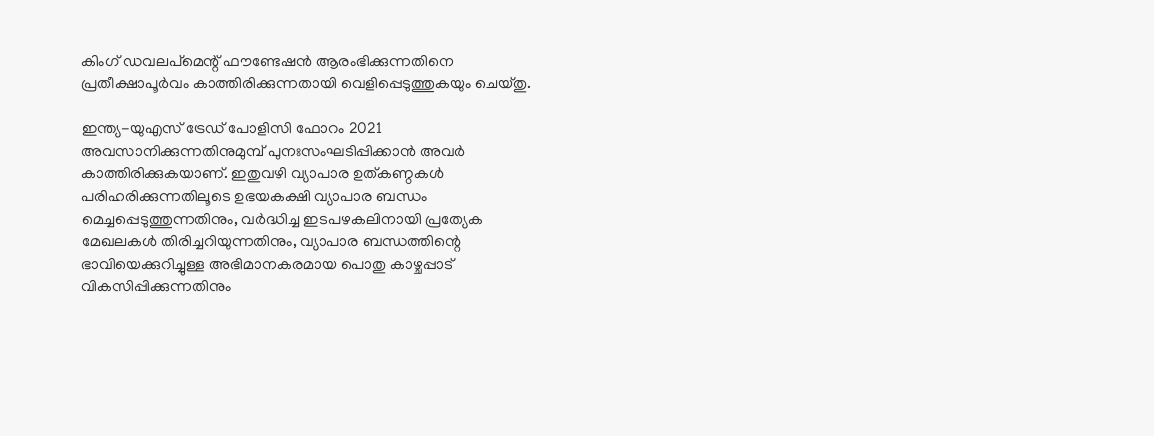കിംഗ് ഡവലപ്‌മെന്റ് ഫൗണ്ടേഷന്‍ ആരംഭിക്കുന്നതിനെ പ്രതീക്ഷാപൂര്‍വം കാത്തിരിക്കുന്നതായി വെളിപ്പെടുത്തുകയും ചെയ്തു.

ഇന്ത്യ-യുഎസ് ട്രേഡ് പോളിസി ഫോറം 2021 അവസാനിക്കുന്നതിനുമുമ്പ് പുനഃസംഘടിപ്പിക്കാന്‍ അവര്‍ കാത്തിരിക്കുകയാണ്. ഇതുവഴി വ്യാപാര ഉത്കണ്ഠകള്‍ പരിഹരിക്കുന്നതിലൂടെ ഉഭയകക്ഷി വ്യാപാര ബന്ധം മെച്ചപ്പെടുത്തുന്നതിനും, വര്‍ദ്ധിച്ച ഇടപഴകലിനായി പ്രത്യേക മേഖലകള്‍ തിരിച്ചറിയുന്നതിനും, വ്യാപാര ബന്ധത്തിന്റെ ഭാവിയെക്കുറിച്ചുള്ള അഭിമാനകരമായ പൊതു കാഴ്ചപ്പാട് വികസിപ്പിക്കുന്നതിനും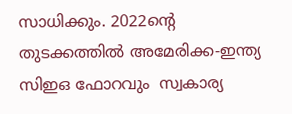സാധിക്കും. 2022ന്റെ തുടക്കത്തില്‍ അമേരിക്ക-ഇന്ത്യ സിഇഒ ഫോറവും  സ്വകാര്യ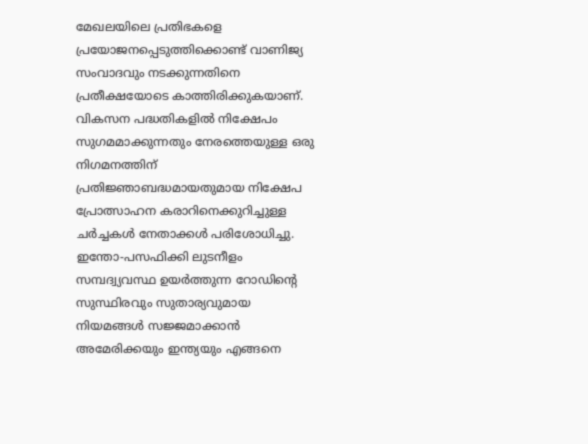മേഖലയിലെ പ്രതിഭകളെ പ്രയോജനപ്പെടുത്തിക്കൊണ്ട് വാണിജ്യ സംവാദവും നടക്കുന്നതിനെ പ്രതീക്ഷയോടെ കാത്തിരിക്കുകയാണ്. വികസന പദ്ധതികളില്‍ നിക്ഷേപം സുഗമമാക്കുന്നതും നേരത്തെയുള്ള ഒരു നിഗമനത്തിന് പ്രതിജ്ഞാബദ്ധമായതുമായ നിക്ഷേപ പ്രോത്സാഹന കരാറിനെക്കുറിച്ചുള്ള ചര്‍ച്ചകള്‍ നേതാക്കള്‍ പരിശോധിച്ചു. ഇന്തോ-പസഫിക്കി ലുടനീളം സമ്പദ്വ്യവസ്ഥ ഉയര്‍ത്തുന്ന റോഡിന്റെ സുസ്ഥിരവും സുതാര്യവുമായ നിയമങ്ങള്‍ സജ്ജമാക്കാന്‍ അമേരിക്കയും ഇന്ത്യയും എങ്ങനെ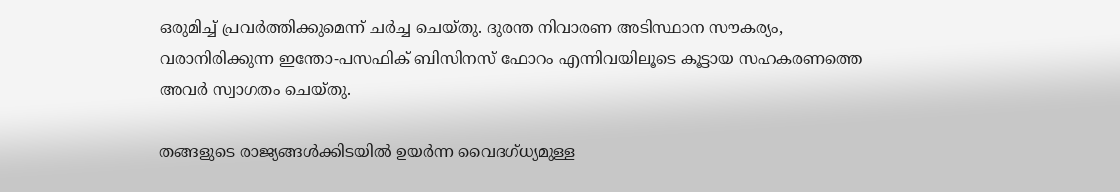ഒരുമിച്ച് പ്രവര്‍ത്തിക്കുമെന്ന് ചര്‍ച്ച ചെയ്തു. ദുരന്ത നിവാരണ അടിസ്ഥാന സൗകര്യം, വരാനിരിക്കുന്ന ഇന്തോ-പസഫിക് ബിസിനസ് ഫോറം എന്നിവയിലൂടെ കൂട്ടായ സഹകരണത്തെ അവര്‍ സ്വാഗതം ചെയ്തു.

തങ്ങളുടെ രാജ്യങ്ങള്‍ക്കിടയില്‍ ഉയര്‍ന്ന വൈദഗ്ധ്യമുള്ള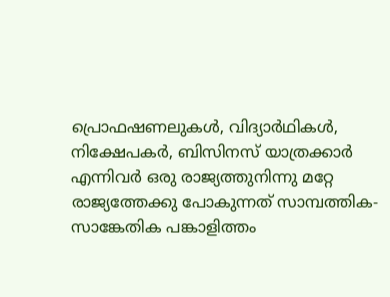പ്രൊഫഷണലുകള്‍, വിദ്യാര്‍ഥികള്‍, നിക്ഷേപകര്‍, ബിസിനസ് യാത്രക്കാര്‍ എന്നിവര്‍ ഒരു രാജ്യത്തുനിന്നു മറ്റേ രാജ്യത്തേക്കു പോകുന്നത് സാമ്പത്തിക-സാങ്കേതിക പങ്കാളിത്തം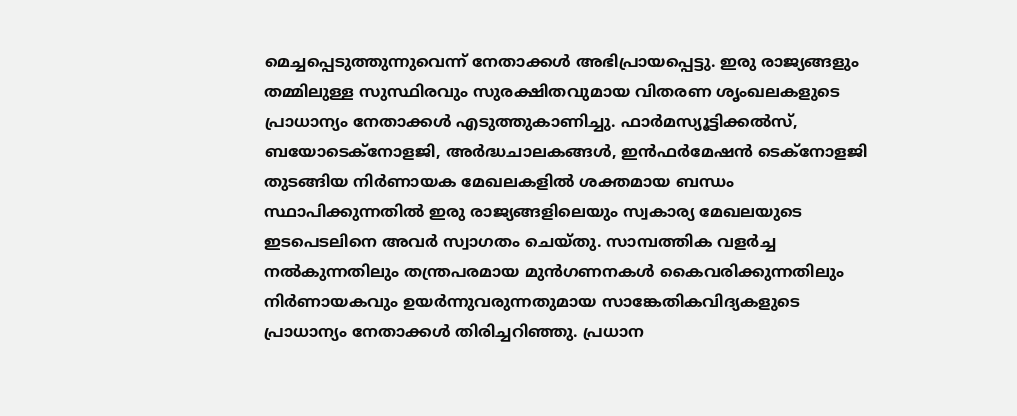മെച്ചപ്പെടുത്തുന്നുവെന്ന് നേതാക്കള്‍ അഭിപ്രായപ്പെട്ടു. ഇരു രാജ്യങ്ങളും തമ്മിലുള്ള സുസ്ഥിരവും സുരക്ഷിതവുമായ വിതരണ ശൃംഖലകളുടെ പ്രാധാന്യം നേതാക്കള്‍ എടുത്തുകാണിച്ചു. ഫാര്‍മസ്യൂട്ടിക്കല്‍സ്, ബയോടെക്‌നോളജി, അര്‍ദ്ധചാലകങ്ങള്‍, ഇന്‍ഫര്‍മേഷന്‍ ടെക്‌നോളജി തുടങ്ങിയ നിര്‍ണായക മേഖലകളില്‍ ശക്തമായ ബന്ധം സ്ഥാപിക്കുന്നതില്‍ ഇരു രാജ്യങ്ങളിലെയും സ്വകാര്യ മേഖലയുടെ ഇടപെടലിനെ അവര്‍ സ്വാഗതം ചെയ്തു. സാമ്പത്തിക വളര്‍ച്ച നല്‍കുന്നതിലും തന്ത്രപരമായ മുന്‍ഗണനകള്‍ കൈവരിക്കുന്നതിലും നിര്‍ണായകവും ഉയര്‍ന്നുവരുന്നതുമായ സാങ്കേതികവിദ്യകളുടെ പ്രാധാന്യം നേതാക്കള്‍ തിരിച്ചറിഞ്ഞു. പ്രധാന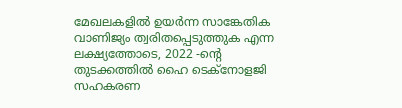മേഖലകളില്‍ ഉയര്‍ന്ന സാങ്കേതിക വാണിജ്യം ത്വരിതപ്പെടുത്തുക എന്ന ലക്ഷ്യത്തോടെ, 2022 -ന്റെ തുടക്കത്തില്‍ ഹൈ ടെക്‌നോളജി സഹകരണ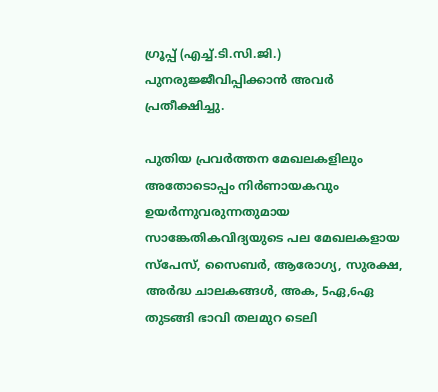ഗ്രൂപ്പ് (എച്ച്.ടി.സി.ജി.) പുനരുജ്ജീവിപ്പിക്കാന്‍ അവര്‍ പ്രതീക്ഷിച്ചു.

പുതിയ പ്രവര്‍ത്തന മേഖലകളിലും അതോടൊപ്പം നിര്‍ണായകവും ഉയര്‍ന്നുവരുന്നതുമായ സാങ്കേതികവിദ്യയുടെ പല മേഖലകളായ സ്‌പേസ്, സൈബര്‍, ആരോഗ്യ, സുരക്ഷ, അര്‍ദ്ധ ചാലകങ്ങള്‍, അക, 5ഏ,6ഏ  തുടങ്ങി ഭാവി തലമുറ ടെലി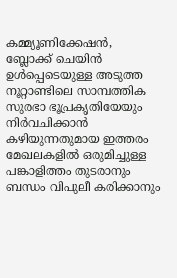കമ്മ്യൂണിക്കേഷന്‍, ബ്ലോക്ക് ചെയിന്‍ ഉള്‍പ്പെടെയുള്ള അടുത്ത നൂറ്റാണ്ടിലെ സാമ്പത്തിക സുരഭാ ഭൂപ്രകൃതിയേയും നിര്‍വചിക്കാന്‍ കഴിയുന്നതുമായ ഇത്തരം മേഖലകളില്‍ ഒരുമിച്ചുള്ള പങ്കാളിത്തം തുടരാനും ബന്ധം വിപുലീ കരിക്കാനും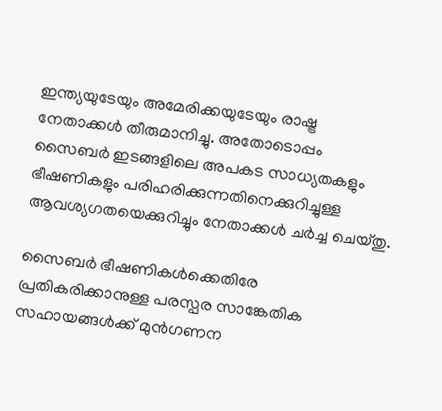ഇന്ത്യയുടേയും അമേരിക്കയുടേയും രാഷ്ട്ര നേതാക്കള്‍ തീരുമാനിച്ചു. അതോടൊപ്പം സൈബര്‍ ഇടങ്ങളിലെ അപകട സാധ്യതകളും ഭീഷണികളും പരിഹരിക്കുന്നതിനെക്കുറിച്ചുള്ള ആവശ്യഗതയെക്കുറിച്ചും നേതാക്കള്‍ ചര്‍ച്ച ചെയ്തു.

സൈബര്‍ ഭീഷണികള്‍ക്കെതിരേ പ്രതികരിക്കാനുള്ള പരസ്പര സാങ്കേതിക സഹായങ്ങള്‍ക്ക് മുന്‍ഗണന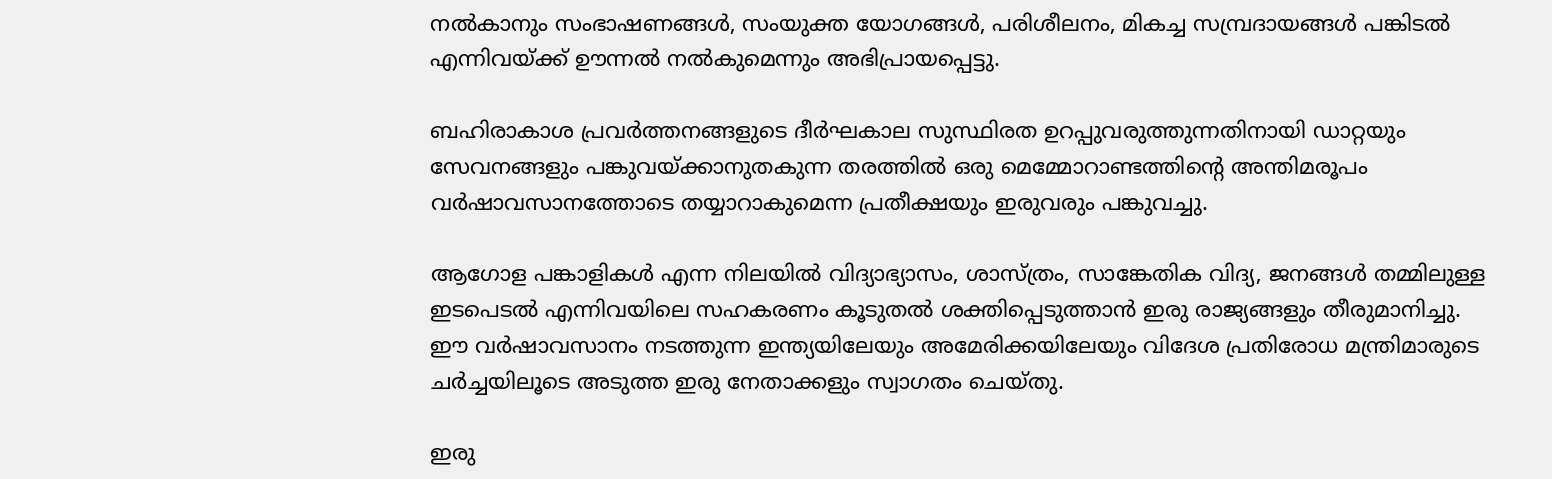നല്‍കാനും സംഭാഷണങ്ങള്‍, സംയുക്ത യോഗങ്ങള്‍, പരിശീലനം, മികച്ച സമ്പ്രദായങ്ങള്‍ പങ്കിടല്‍ എന്നിവയ്ക്ക് ഊന്നല്‍ നല്‍കുമെന്നും അഭിപ്രായപ്പെട്ടു.

ബഹിരാകാശ പ്രവര്‍ത്തനങ്ങളുടെ ദീര്‍ഘകാല സുസ്ഥിരത ഉറപ്പുവരുത്തുന്നതിനായി ഡാറ്റയും സേവനങ്ങളും പങ്കുവയ്ക്കാനുതകുന്ന തരത്തില്‍ ഒരു മെമ്മോറാണ്ടത്തിന്റെ അന്തിമരൂപം വര്‍ഷാവസാനത്തോടെ തയ്യാറാകുമെന്ന പ്രതീക്ഷയും ഇരുവരും പങ്കുവച്ചു.

ആഗോള പങ്കാളികള്‍ എന്ന നിലയില്‍ വിദ്യാഭ്യാസം, ശാസ്ത്രം, സാങ്കേതിക വിദ്യ, ജനങ്ങള്‍ തമ്മിലുള്ള ഇടപെടല്‍ എന്നിവയിലെ സഹകരണം കൂടുതല്‍ ശക്തിപ്പെടുത്താന്‍ ഇരു രാജ്യങ്ങളും തീരുമാനിച്ചു.
ഈ വര്‍ഷാവസാനം നടത്തുന്ന ഇന്ത്യയിലേയും അമേരിക്കയിലേയും വിദേശ പ്രതിരോധ മന്ത്രിമാരുടെ ചര്‍ച്ചയിലൂടെ അടുത്ത ഇരു നേതാക്കളും സ്വാഗതം ചെയ്തു.

ഇരു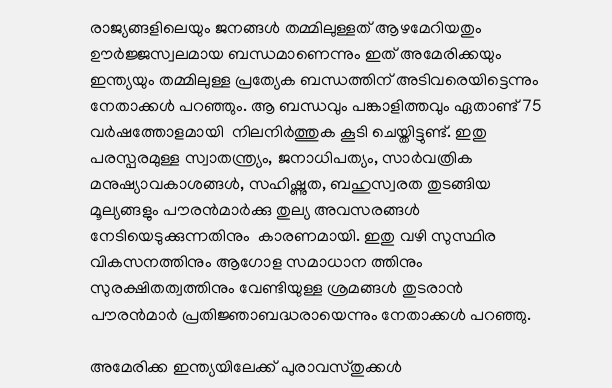രാജ്യങ്ങളിലെയും ജനങ്ങള്‍ തമ്മിലുള്ളത് ആഴമേറിയതും ഊര്‍ജ്ജസ്വലമായ ബന്ധമാണെന്നും ഇത് അമേരിക്കയും ഇന്ത്യയും തമ്മിലുള്ള പ്രത്യേക ബന്ധത്തിന് അടിവരെയിട്ടെന്നും നേതാക്കള്‍ പറഞ്ഞും. ആ ബന്ധവും പങ്കാളിത്തവും ഏതാണ്ട് 75 വര്‍ഷത്തോളമായി  നിലനിര്‍ത്തുക കൂടി ചെയ്തിട്ടുണ്ട്. ഇതു പരസ്പരമുള്ള സ്വാതന്ത്ര്യം, ജനാധിപത്യം, സാര്‍വത്രിക മനുഷ്യാവകാശങ്ങള്‍, സഹിഷ്ണുത, ബഹുസ്വരത തുടങ്ങിയ മൂല്യങ്ങളും പൗരന്‍മാര്‍ക്കു തുല്യ അവസരങ്ങള്‍ നേടിയെടുക്കുന്നതിനും  കാരണമായി. ഇതു വഴി സുസ്ഥിര വികസനത്തിനും ആഗോള സമാധാന ത്തിനും സുരക്ഷിതത്വത്തിനും വേണ്ടിയുള്ള ശ്രമങ്ങള്‍ തുടരാന്‍ പൗരന്‍മാര്‍ പ്രതിജ്ഞാബദ്ധരായെന്നും നേതാക്കള്‍ പറഞ്ഞു.

അമേരിക്ക ഇന്ത്യയിലേക്ക് പുരാവസ്തുക്കള്‍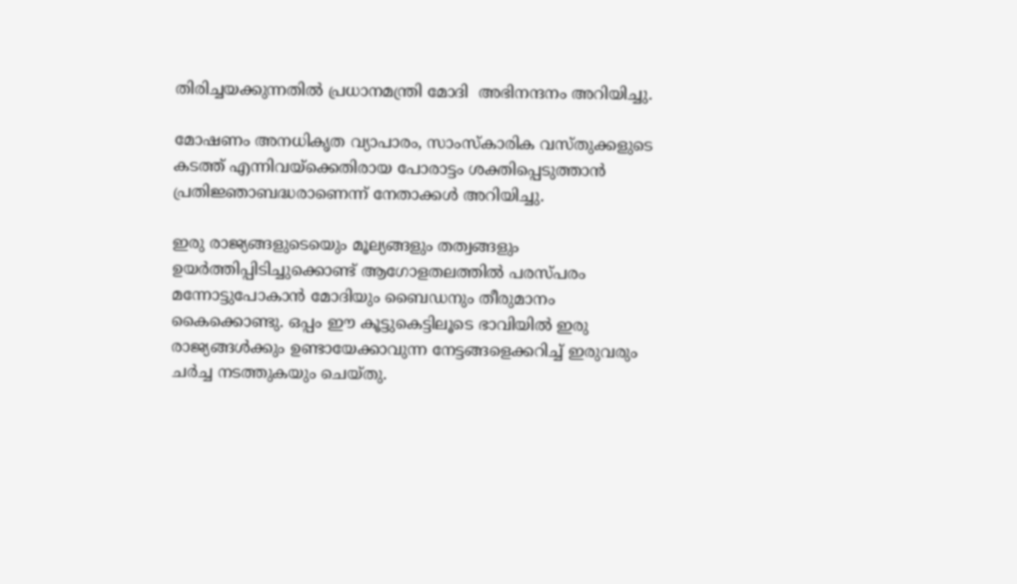തിരിച്ചയക്കുന്നതില്‍ പ്രധാനമന്ത്രി മോദി  അഭിനന്ദനം അറിയിച്ചു.

മോഷണം അനധികൃത വ്യാപാരം, സാംസ്‌കാരിക വസ്തുക്കളുടെ കടത്ത് എന്നിവയ്‌ക്കെതിരായ പോരാട്ടം ശക്തിപ്പെടുത്താന്‍ പ്രതിജ്ഞാബദ്ധരാണെന്ന് നേതാക്കള്‍ അറിയിച്ചു.

ഇരു രാജ്യങ്ങളുടെയെും മൂല്യങ്ങളും തത്വങ്ങളും ഉയര്‍ത്തിപ്പിടിച്ചുക്കൊണ്ട് ആഗോളതലത്തില്‍ പരസ്പരം മന്നോട്ടുപോകാന്‍ മോദിയും ബൈഡനും തീരുമാനം കൈക്കൊണ്ടു. ഒപ്പം ഈ കൂട്ടുകെട്ടിലൂടെ ഭാവിയില്‍ ഇരു രാജ്യങ്ങള്‍ക്കും ഉണ്ടായേക്കാവുന്ന നേട്ടങ്ങളെക്കറിച്ച് ഇരുവരും ചര്‍ച്ച നടത്തുകയും ചെയ്തു.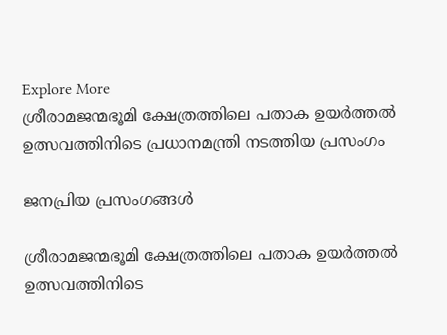Explore More
ശ്രീരാമജന്മഭൂമി ക്ഷേത്രത്തിലെ പതാക ഉയർത്തൽ ഉത്സവത്തിനിടെ പ്രധാനമന്ത്രി നടത്തിയ പ്രസംഗം

ജനപ്രിയ പ്രസംഗങ്ങൾ

ശ്രീരാമജന്മഭൂമി ക്ഷേത്രത്തിലെ പതാക ഉയർത്തൽ ഉത്സവത്തിനിടെ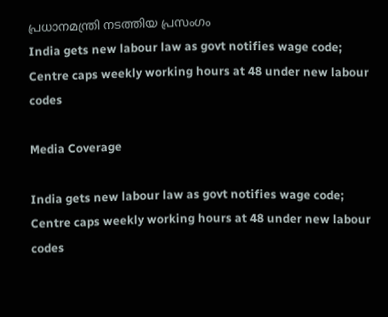പ്രധാനമന്ത്രി നടത്തിയ പ്രസംഗം
India gets new labour law as govt notifies wage code; Centre caps weekly working hours at 48 under new labour codes

Media Coverage

India gets new labour law as govt notifies wage code; Centre caps weekly working hours at 48 under new labour codes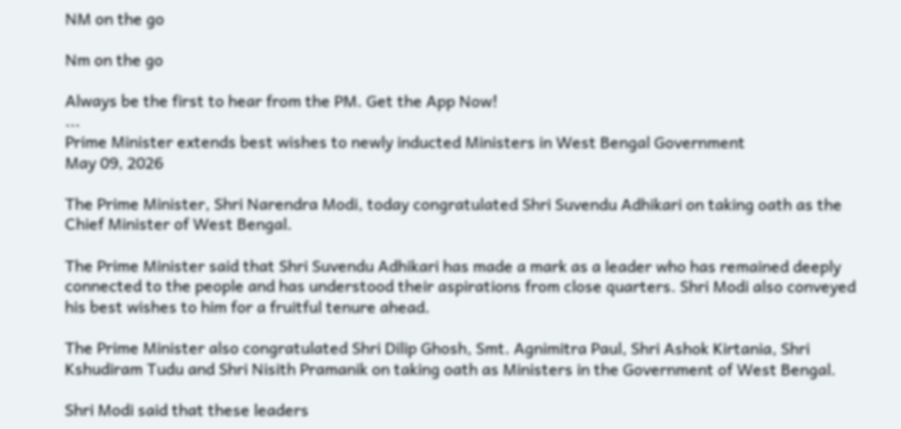NM on the go

Nm on the go

Always be the first to hear from the PM. Get the App Now!
...
Prime Minister extends best wishes to newly inducted Ministers in West Bengal Government
May 09, 2026

The Prime Minister, Shri Narendra Modi, today congratulated Shri Suvendu Adhikari on taking oath as the Chief Minister of West Bengal.

The Prime Minister said that Shri Suvendu Adhikari has made a mark as a leader who has remained deeply connected to the people and has understood their aspirations from close quarters. Shri Modi also conveyed his best wishes to him for a fruitful tenure ahead.

The Prime Minister also congratulated Shri Dilip Ghosh, Smt. Agnimitra Paul, Shri Ashok Kirtania, Shri Kshudiram Tudu and Shri Nisith Pramanik on taking oath as Ministers in the Government of West Bengal.

Shri Modi said that these leaders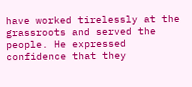have worked tirelessly at the grassroots and served the people. He expressed confidence that they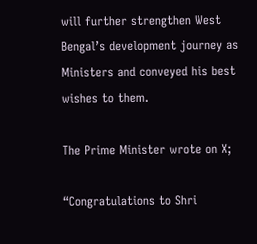will further strengthen West Bengal’s development journey as Ministers and conveyed his best wishes to them.

The Prime Minister wrote on X;

“Congratulations to Shri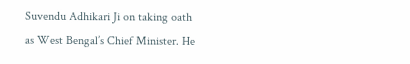Suvendu Adhikari Ji on taking oath as West Bengal’s Chief Minister. He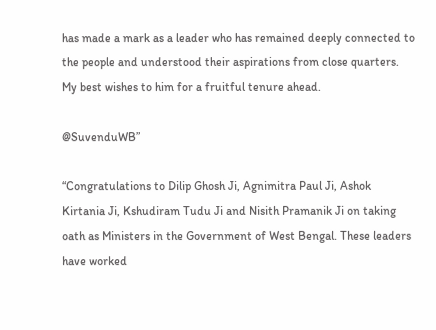has made a mark as a leader who has remained deeply connected to the people and understood their aspirations from close quarters. My best wishes to him for a fruitful tenure ahead.

@SuvenduWB”

“Congratulations to Dilip Ghosh Ji, Agnimitra Paul Ji, Ashok Kirtania Ji, Kshudiram Tudu Ji and Nisith Pramanik Ji on taking oath as Ministers in the Government of West Bengal. These leaders have worked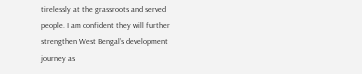tirelessly at the grassroots and served people. I am confident they will further strengthen West Bengal’s development journey as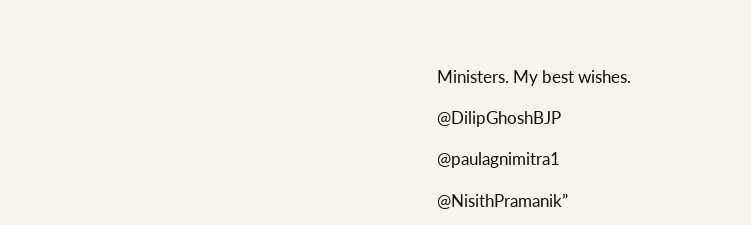Ministers. My best wishes.

@DilipGhoshBJP

@paulagnimitra1

@NisithPramanik”